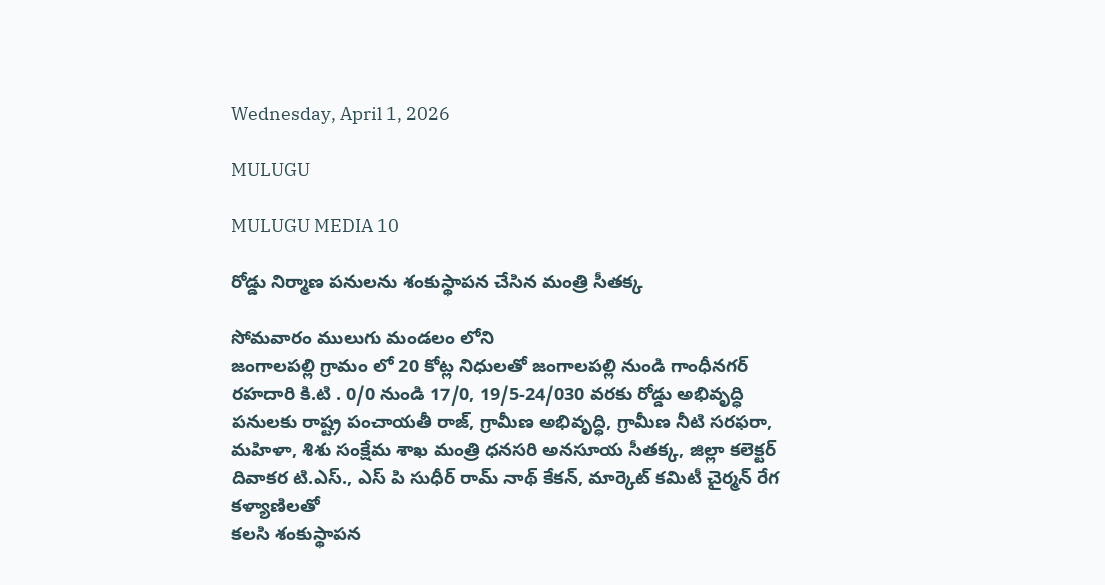Wednesday, April 1, 2026

MULUGU

MULUGU MEDIA 10

రోడ్డు నిర్మాణ పనులను శంకుస్థాపన చేసిన మంత్రి సీతక్క

సోమవారం ములుగు మండలం లోని
జంగాలపల్లి గ్రామం లో 20 కోట్ల నిధులతో జంగాలపల్లి నుండి గాంధీనగర్ రహదారి కి.టి . 0/0 నుండి 17/0, 19/5-24/030 వరకు రోడ్డు అభివృద్ధి పనులకు రాష్ట్ర పంచాయతీ రాజ్, గ్రామీణ అభివృద్ధి, గ్రామీణ నీటి సరఫరా, మహిళా, శిశు సంక్షేమ శాఖ మంత్రి ధనసరి అనసూయ సీతక్క, జిల్లా కలెక్టర్ దివాకర టి.ఎస్., ఎస్ పి సుధీర్ రామ్ నాథ్ కేకన్, మార్కెట్ కమిటీ చైర్మన్ రేగ కళ్యాణిలతో
కలసి శంకుస్థాపన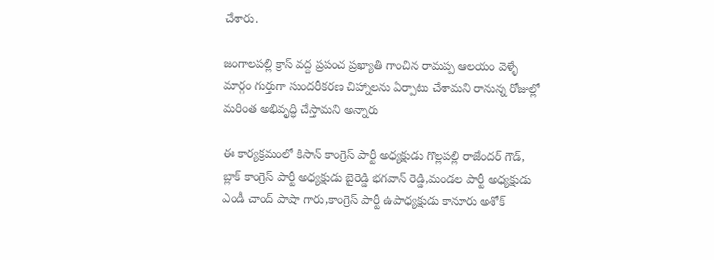చేశారు.

జంగాలపల్లి క్రాస్ వద్ద ప్రపంచ ప్రఖ్యాతి గాంచిన రామప్ప ఆలయం వెళ్ళే మార్గం గుర్తుగా సుందరీకరణ చిహ్నాలను ఏర్పాటు చేశామని రానున్న రోజుల్లో మరింత అభివృద్ధి చేస్తామని అన్నారు

ఈ కార్యక్రమంలో కిసాన్ కాంగ్రెస్ పార్టీ అధ్యక్షుడు గొల్లపల్లి రాజేందర్ గౌడ్, బ్లాక్ కాంగ్రెస్ పార్టీ అధ్యక్షుడు బైరెడ్డి భగవాన్ రెడ్డి,మండల పార్టీ అధ్యక్షుడు ఎండీ చాంద్ పాషా గారు,కాంగ్రెస్ పార్టీ ఉపాధ్యక్షుడు కానూరు అశోక్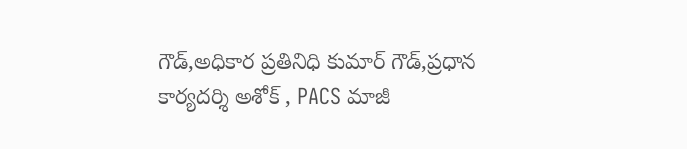గౌడ్,అధికార ప్రతినిధి కుమార్ గౌడ్,ప్రధాన కార్యదర్శి అశోక్ , PACS మాజీ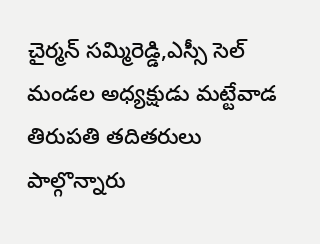చైర్మన్ సమ్మిరెడ్డి,ఎస్సీ సెల్ మండల అధ్యక్షుడు మట్టేవాడ తిరుపతి తదితరులు పాల్గొన్నారు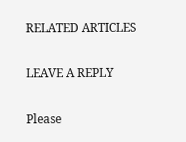RELATED ARTICLES

LEAVE A REPLY

Please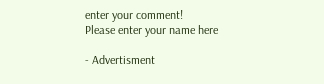enter your comment!
Please enter your name here

- Advertisment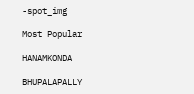-spot_img

Most Popular

HANAMKONDA

BHUPALAPALLY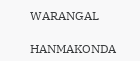WARANGAL

HANMAKONDA